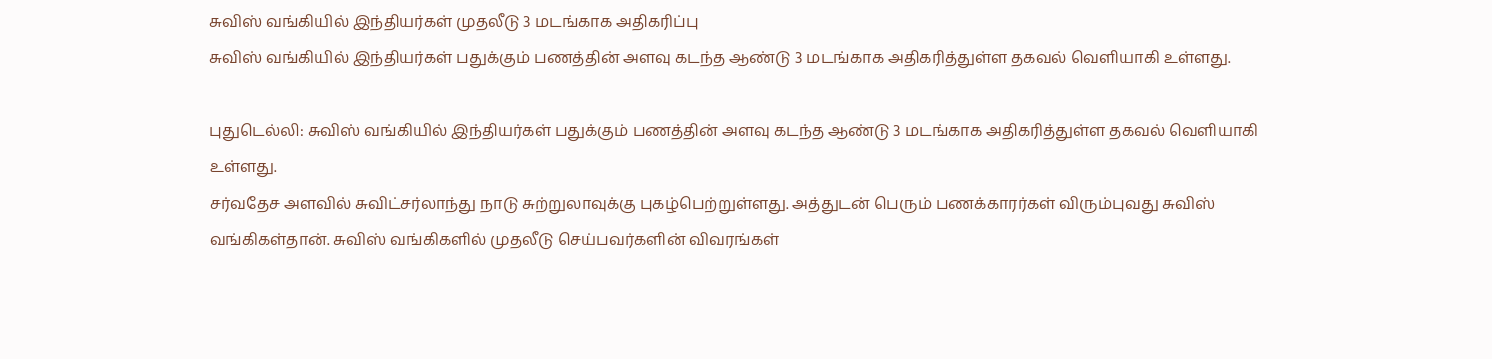சுவிஸ் வங்கியில் இந்தியர்கள் முதலீடு 3 மடங்காக அதிகரிப்பு
சுவிஸ் வங்கியில் இந்தியர்கள் பதுக்கும் பணத்தின் அளவு கடந்த ஆண்டு 3 மடங்காக அதிகரித்துள்ள தகவல் வெளியாகி உள்ளது.

புதுடெல்லி: சுவிஸ் வங்கியில் இந்தியர்கள் பதுக்கும் பணத்தின் அளவு கடந்த ஆண்டு 3 மடங்காக அதிகரித்துள்ள தகவல் வெளியாகி உள்ளது.
சர்வதேச அளவில் சுவிட்சர்லாந்து நாடு சுற்றுலாவுக்கு புகழ்பெற்றுள்ளது. அத்துடன் பெரும் பணக்காரர்கள் விரும்புவது சுவிஸ் வங்கிகள்தான். சுவிஸ் வங்கிகளில் முதலீடு செய்பவர்களின் விவரங்கள்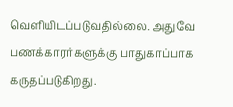வெளியிடப்படுவதில்லை. அதுவே பணக்காரர்களுக்கு பாதுகாப்பாக கருதப்படுகிறது.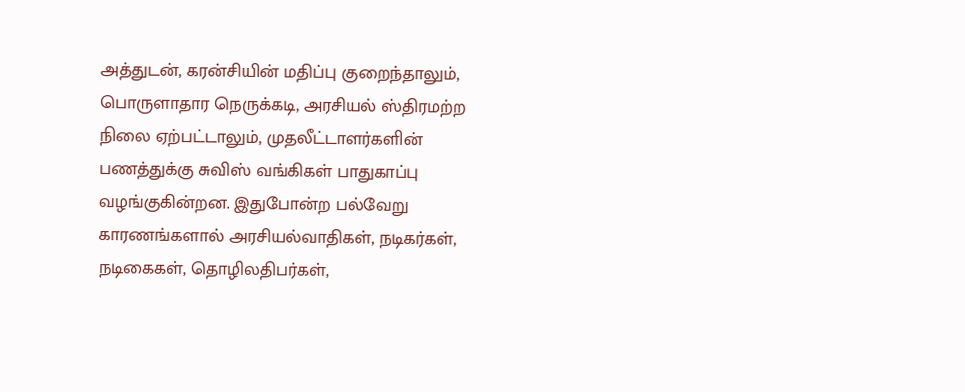அத்துடன், கரன்சியின் மதிப்பு குறைந்தாலும், பொருளாதார நெருக்கடி, அரசியல் ஸ்திரமற்ற நிலை ஏற்பட்டாலும், முதலீட்டாளர்களின் பணத்துக்கு சுவிஸ் வங்கிகள் பாதுகாப்பு வழங்குகின்றன. இதுபோன்ற பல்வேறு காரணங்களால் அரசியல்வாதிகள், நடிகர்கள், நடிகைகள், தொழிலதிபர்கள்,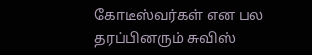கோடீஸ்வர்கள் என பல தரப்பினரும் சுவிஸ்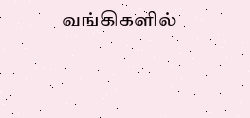வங்கிகளில்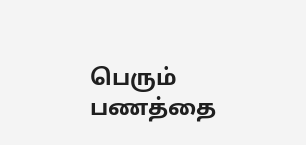பெரும் பணத்தை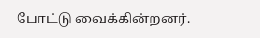போட்டு வைக்கின்றனர்.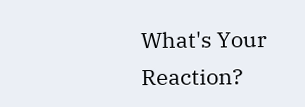What's Your Reaction?